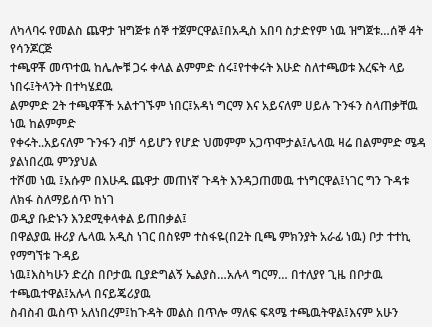ለካላባሩ የመልስ ጨዋታ ዝግጅቱ ሰኞ ተጀምርዋል፤በአዲስ አበባ ስታድየም ነዉ ዝግጀቱ…ሰኞ 4ት የሳንጆርጅ
ተጫዋቾ መጥተዉ ከሌሎቹ ጋሩ ቀላል ልምምድ ሰሩ፤የተቀሩት እሁድ ስለተጫወቱ እረፍት ላይ ነበሩ፤ትላንት በተካሄደዉ
ልምምድ 2ት ተጫዋቾች አልተገኙም ነበር፤አዳነ ግርማ እና አይናለም ሀይሉ ጉንፋን ስላጠቃቸዉ ነዉ ከልምምድ
የቀሩት..አይናለም ጉንፋን ብቻ ሳይሆን የሆድ ህመምም አጋጥሞታል፤ሌላዉ ዛሬ በልምምድ ሜዳ ያልነበረዉ ምንያህል
ተሾመ ነዉ ፤አሱም በእሁዱ ጨዋታ መጠነኛ ጉዳት እንዳጋጠመዉ ተነግርዋል፤ነገር ግን ጉዳቱ ለክፋ ስለማይሰጥ ከነገ
ወዲያ ቡድኑን እንደሚቀላቀል ይጠበቃል፤
በዋልያዉ ዙሪያ ሌላዉ አዲስ ነገር በስዩም ተስፋዬ(በ2ት ቢጫ ምክንያት አራፊ ነዉ) ቦታ ተተኪ የማግኘቱ ጉዳይ
ነዉ፤እስካሁን ድረስ በቦታዉ ቢያድግልኝ ኤልያስ…አሉላ ግርማ… በተለያየ ጊዜ በቦታዉ ተጫዉተዋል፤አሉላ በናይጄሪያዉ
ስብስብ ዉስጥ አለነበረም፤ከጉዳት መልስ በጥሎ ማለፍ ፍጻሜ ተጫዉትዋል፤እናም አሁን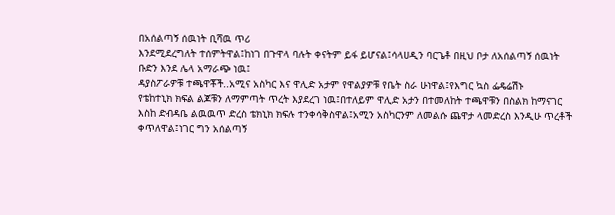በአሰልጣኝ ሰዉነት ቢሻዉ ጥሪ
እንደሚደረግለት ተሰምትዋል፤ከነገ በጉዋላ ባሉት ቀናትም ይፋ ይሆናል፤ሳላሀዲን ባርጌቶ በዚህ ቦታ ለአሰልጣኝ ሰዉነት
ቡድን እንደ ሌላ አማራጭ ነዉ፤
ዳያስፖራዎቹ ተጫዋቾች..አሚና አስካር እና ዋሊድ አታም የዋልያዎቹ የቤት ስራ ሁነዋል፤የእግር ኳስ ፌዴሬሽኑ
የቴከተኒክ ክፍል ልጆቹን ለማምጣት ጥረት እያደረገ ነዉ፤በተለይም ዋሊድ አታን በተመለከት ተጫዋቹን በስልክ ከማናገር
እስከ ድብዳቤ ልዉዉጥ ድረስ ቴክኒክ ክፍሉ ተንቀሳቅስዋል፤አሚን አስካርንም ለመልሱ ጨዋታ ላመድረስ እንዲሁ ጥረቶች
ቀጥለዋል፤ነገር ግን አሰልጣኝ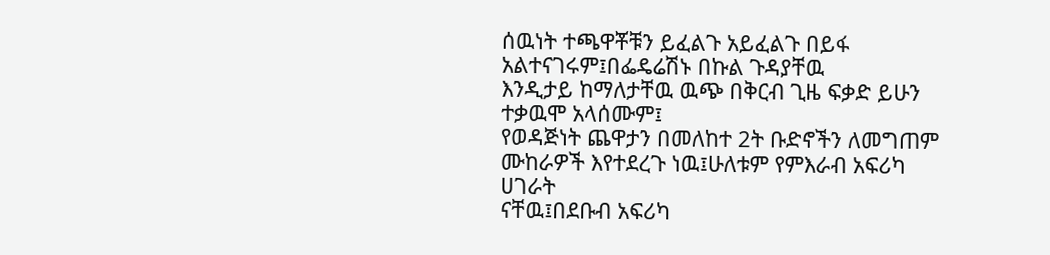ሰዉነት ተጫዋቾቹን ይፈልጉ አይፈልጉ በይፋ አልተናገሩም፤በፌዴሬሽኑ በኩል ጉዳያቸዉ
እንዲታይ ከማለታቸዉ ዉጭ በቅርብ ጊዜ ፍቃድ ይሁን ተቃዉሞ አላሰሙም፤
የወዳጅነት ጨዋታን በመለከተ 2ት ቡድኖችን ለመግጠም ሙከራዎች እየተደረጉ ነዉ፤ሁለቱም የምእራብ አፍሪካ ሀገራት
ናቸዉ፤በደቡብ አፍሪካ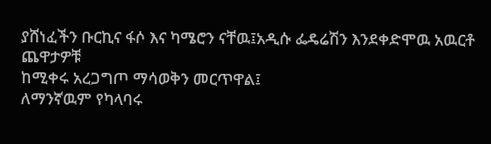ያሸነፈችን ቡርኪና ፋሶ እና ካሜሮን ናቸዉ፤አዲሱ ፌዴሬሽን እንደቀድሞዉ አዉርቶ ጨዋታዎቹ
ከሚቀሩ አረጋግጦ ማሳወቅን መርጥዋል፤
ለማንኛዉም የካላባሩ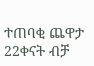ተጠባቂ ጨዋታ 22ቀናት ብቻ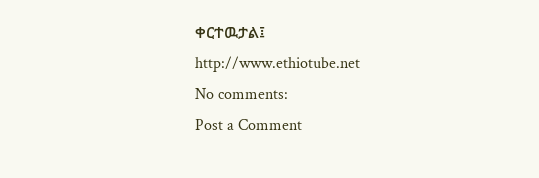ቀርተዉታል፤
http://www.ethiotube.net
No comments:
Post a Comment